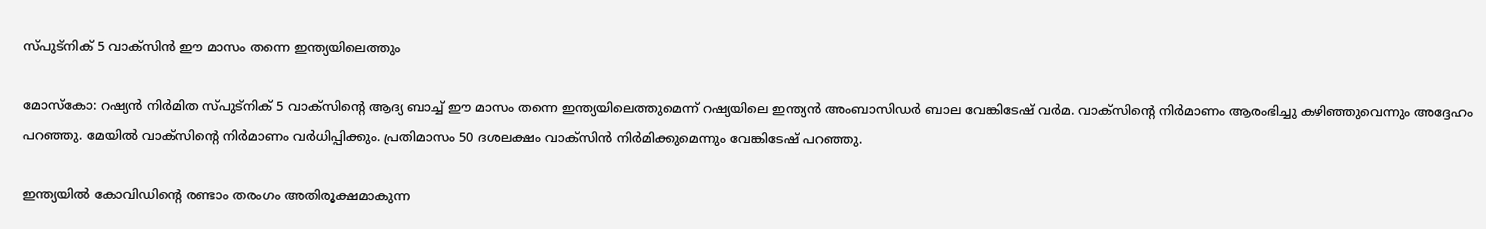സ്പുട്‌നിക് 5 വാക്‌സിന്‍ ഈ മാസം തന്നെ ഇന്ത്യയിലെത്തും

മോസ്‌കോ: റഷ്യന്‍ നിര്‍മിത സ്പുട്‌നിക് 5 വാക്‌സിന്റെ ആദ്യ ബാച്ച് ഈ മാസം തന്നെ ഇന്ത്യയിലെത്തുമെന്ന് റഷ്യയിലെ ഇന്ത്യന്‍ അംബാസിഡര്‍ ബാല വേങ്കിടേഷ് വര്‍മ. വാക്‌സിന്റെ നിര്‍മാണം ആരംഭിച്ചു കഴിഞ്ഞുവെന്നും അദ്ദേഹം പറഞ്ഞു. മേയില്‍ വാക്‌സിന്റെ നിര്‍മാണം വര്‍ധിപ്പിക്കും. പ്രതിമാസം 50 ദശലക്ഷം വാക്‌സിന്‍ നിര്‍മിക്കുമെന്നും വേങ്കിടേഷ് പറഞ്ഞു.

ഇന്ത്യയില്‍ കോവിഡിന്റെ രണ്ടാം തരംഗം അതിരൂക്ഷമാകുന്ന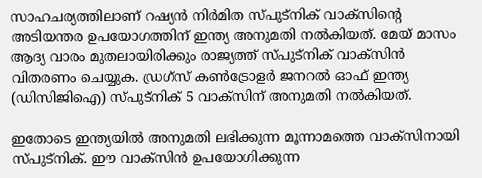സാഹചര്യത്തിലാണ് റഷ്യന്‍ നിര്‍മിത സ്പുട്‌നിക് വാക്‌സിന്റെ അടിയന്തര ഉപയോഗത്തിന് ഇന്ത്യ അനുമതി നല്‍കിയത്. മേയ് മാസം ആദ്യ വാരം മുതലായിരിക്കും രാജ്യത്ത് സ്പുട്‌നിക് വാക്‌സിന്‍ വിതരണം ചെയ്യുക. ഡ്രഗ്‌സ് കണ്‍ട്രോളര്‍ ജനറല്‍ ഓഫ് ഇന്ത്യ (ഡിസിജിഐ) സ്പുട്‌നിക് 5 വാക്‌സിന് അനുമതി നല്‍കിയത്.

ഇതോടെ ഇന്ത്യയില്‍ അനുമതി ലഭിക്കുന്ന മൂന്നാമത്തെ വാക്‌സിനായി സ്പുട്‌നിക്. ഈ വാക്‌സിന്‍ ഉപയോഗിക്കുന്ന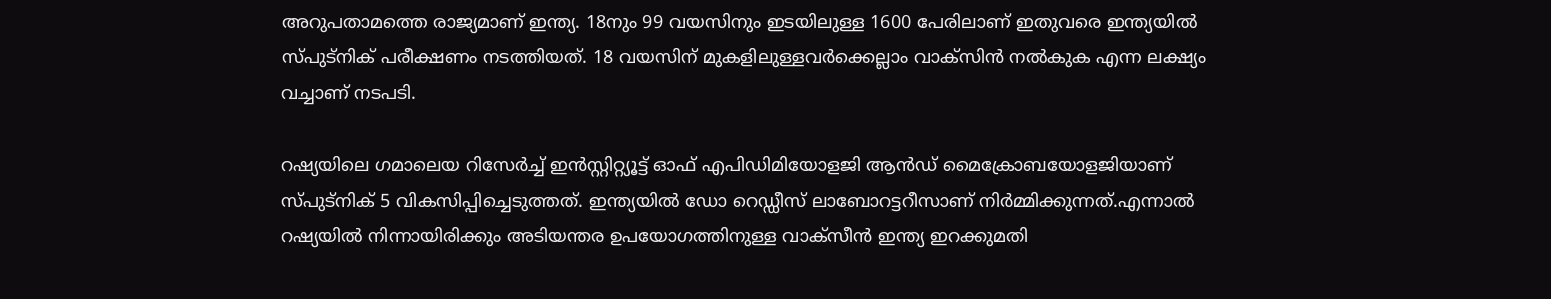അറുപതാമത്തെ രാജ്യമാണ് ഇന്ത്യ. 18നും 99 വയസിനും ഇടയിലുള്ള 1600 പേരിലാണ് ഇതുവരെ ഇന്ത്യയില്‍ സ്പുട്‌നിക് പരീക്ഷണം നടത്തിയത്. 18 വയസിന് മുകളിലുള്ളവര്‍ക്കെല്ലാം വാക്‌സിന്‍ നല്‍കുക എന്ന ലക്ഷ്യം വച്ചാണ് നടപടി.

റഷ്യയിലെ ഗമാലെയ റിസേര്‍ച്ച് ഇന്‍സ്റ്റിറ്റ്യൂട്ട് ഓഫ് എപിഡിമിയോളജി ആന്‍ഡ് മൈക്രോബയോളജിയാണ് സ്പുട്‌നിക് 5 വികസിപ്പിച്ചെടുത്തത്. ഇന്ത്യയില്‍ ഡോ റെഡ്ഡീസ് ലാബോറട്ടറീസാണ് നിര്‍മ്മിക്കുന്നത്.എന്നാല്‍ റഷ്യയില്‍ നിന്നായിരിക്കും അടിയന്തര ഉപയോഗത്തിനുള്ള വാക്‌സീന്‍ ഇന്ത്യ ഇറക്കുമതി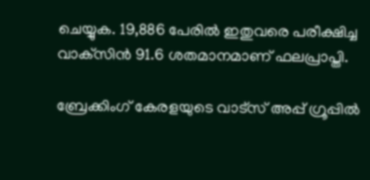ചെയ്യുക. 19,886 പേരില്‍ ഇതുവരെ പരീക്ഷിച്ച വാക്‌സിന്‍ 91.6 ശതമാനമാണ് ഫലപ്രാപ്തി.

ബ്രേക്കിംഗ് കേരളയുടെ വാട്സ് അപ്പ് ഗ്രൂപ്പിൽ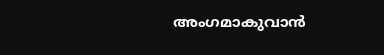അംഗമാകുവാൻ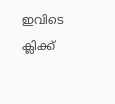ഇവിടെ ക്ലിക്ക്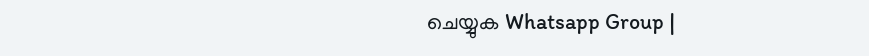ചെയ്യുക Whatsapp Group |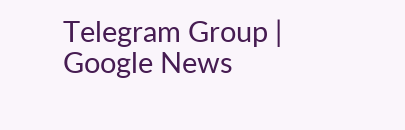Telegram Group | Google News